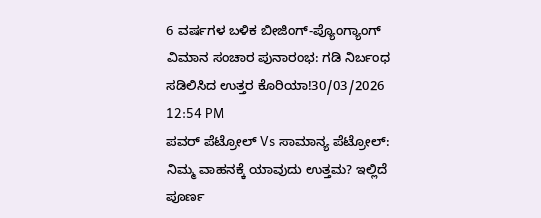6 ವರ್ಷಗಳ ಬಳಿಕ ಬೀಜಿಂಗ್-ಪ್ಯೊಂಗ್ಯಾಂಗ್ ವಿಮಾನ ಸಂಚಾರ ಪುನಾರಂಭ: ಗಡಿ ನಿರ್ಬಂಧ ಸಡಿಲಿಸಿದ ಉತ್ತರ ಕೊರಿಯಾ!30/03/2026 12:54 PM
ಪವರ್ ಪೆಟ್ರೋಲ್ Vs ಸಾಮಾನ್ಯ ಪೆಟ್ರೋಲ್: ನಿಮ್ಮ ವಾಹನಕ್ಕೆ ಯಾವುದು ಉತ್ತಮ? ಇಲ್ಲಿದೆ ಪೂರ್ಣ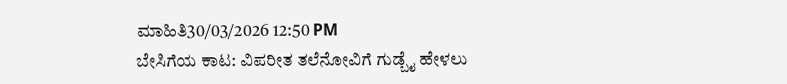ಮಾಹಿತಿ30/03/2026 12:50 PM
ಬೇಸಿಗೆಯ ಕಾಟ: ವಿಪರೀತ ತಲೆನೋವಿಗೆ ಗುಡ್ಬೈ ಹೇಳಲು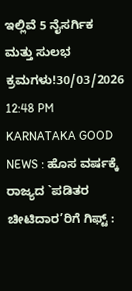ಇಲ್ಲಿವೆ 5 ನೈಸರ್ಗಿಕ ಮತ್ತು ಸುಲಭ ಕ್ರಮಗಳು!30/03/2026 12:48 PM
KARNATAKA GOOD NEWS : ಹೊಸ ವರ್ಷಕ್ಕೆ ರಾಜ್ಯದ `ಪಡಿತರ ಚೀಟಿದಾರ’ರಿಗೆ ಗಿಫ್ಟ್ :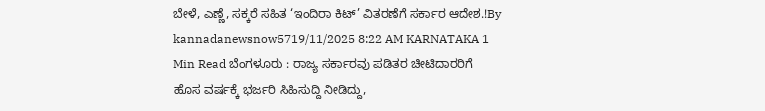ಬೇಳೆ, ಎಣ್ಣೆ, ಸಕ್ಕರೆ ಸಹಿತ ‘ಇಂದಿರಾ ಕಿಟ್’ ವಿತರಣೆಗೆ ಸರ್ಕಾರ ಆದೇಶ.!By kannadanewsnow5719/11/2025 8:22 AM KARNATAKA 1 Min Read ಬೆಂಗಳೂರು : ರಾಜ್ಯ ಸರ್ಕಾರವು ಪಡಿತರ ಚೀಟಿದಾರರಿಗೆ ಹೊಸ ವರ್ಷಕ್ಕೆ ಭರ್ಜರಿ ಸಿಹಿಸುದ್ದಿ ನೀಡಿದ್ದು,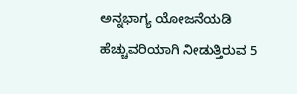ಅನ್ನಭಾಗ್ಯ ಯೋಜನೆಯಡಿ ಹೆಚ್ಚುವರಿಯಾಗಿ ನೀಡುತ್ತಿರುವ 5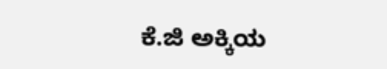ಕೆ.ಜಿ ಅಕ್ಕಿಯ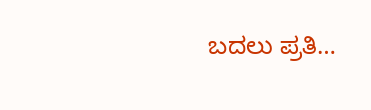ಬದಲು ಪ್ರತಿ…